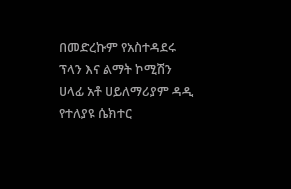በመድረኩም የአስተዳደሩ ፕላን እና ልማት ኮሚሽን ሀላፊ አቶ ሀይለማሪያም ዳዲ የተለያዩ ሴክተር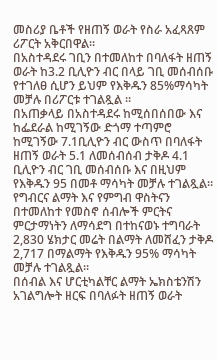መስሪያ ቤቶች የዘጠኝ ወራት የስራ አፈጻጸም ሪፖርት አቅርበዋል።
በአስተዳደሩ ገቢን በተመለከተ በባለፋት ዘጠኝ ወራት ከ3.2 ቢሊዮን ብር በላይ ገቢ መሰብሰቡ የተገለፀ ሲሆን ይህም የእቅዱን 85%ማሳካት መቻሉ በሪፖርቱ ተገልጿል ።
በአጠቃላይ በአስተዳደሩ ከሚሰበሰበው እና ከፌደራል ከሚገኝው ድጎማ ተጣምሮ ከሚገኝው 7.1ቢሊዮን ብር ውስጥ በባለፋት ዘጠኝ ወራት 5.1 ለመሰብሰብ ታቅዶ 4.1 ቢሊዮን ብር ገቢ መሰብሰቡ እና በዚህም የእቅዱን 95 በመቶ ማሳካት መቻሉ ተገልጿል።
የግብርና ልማት እና የምግብ ዋስትናን በተመለከተ የመስኖ ሰብሎች ምርትና ምርታማነትን ለማሳደግ በተከናወኑ ተግባራት 2,830 ሄክታር መሬት በልማት ለመሸፈን ታቅዶ 2,717 በማልማት የእቅዱን 95% ማሳካት መቻሉ ተገልጿል።
በሰብል እና ሆርቲካልቸር ልማት ኤክስቴንሽን አገልግሎት ዘርፍ በባለፉት ዘጠኝ ወራት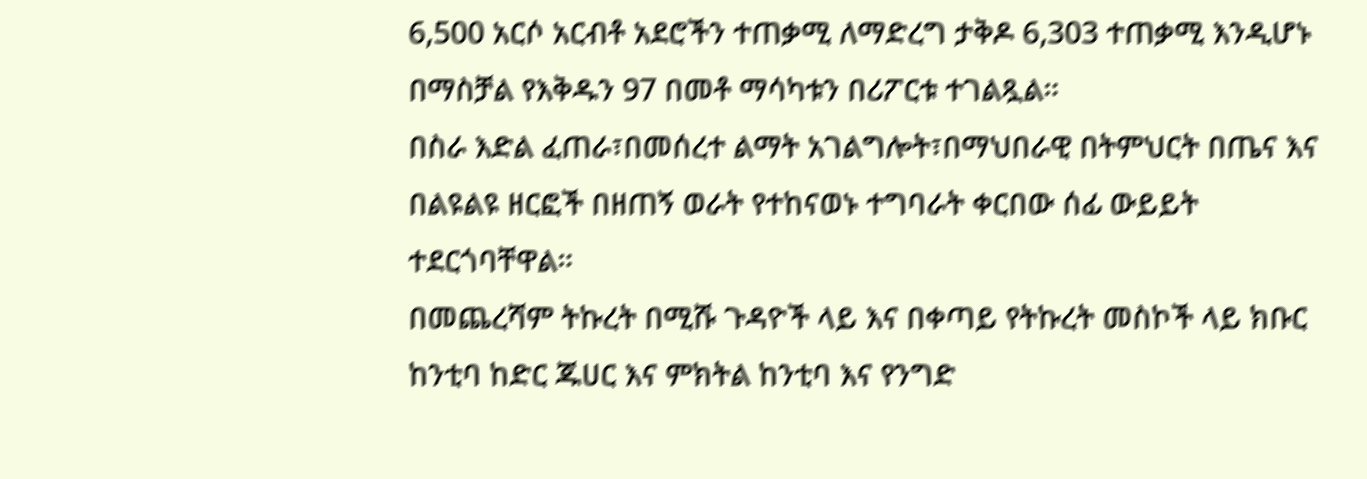6,500 አርሶ አርብቶ አደሮችን ተጠቃሚ ለማድረግ ታቅዶ 6,303 ተጠቃሚ እንዲሆኑ በማስቻል የእቅዱን 97 በመቶ ማሳካቱን በሪፖርቱ ተገልጿል።
በስራ እድል ፈጠራ፣በመሰረተ ልማት አገልግሎት፣በማህበራዊ በትምህርት በጤና እና በልዩልዩ ዘርፎች በዘጠኝ ወራት የተከናወኑ ተግባራት ቀርበው ሰፊ ውይይት ተደርጎባቸዋል።
በመጨረሻም ትኩረት በሚሹ ጉዳዮች ላይ እና በቀጣይ የትኩረት መስኮች ላይ ክቡር ከንቲባ ከድር ጁሀር እና ምክትል ከንቲባ እና የንግድ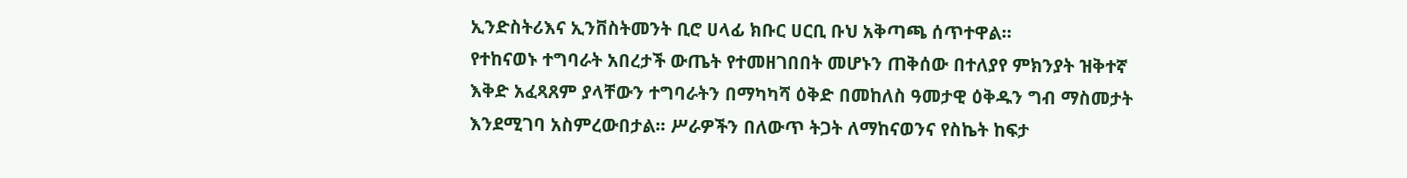ኢንድስትሪእና ኢንቨስትመንት ቢሮ ሀላፊ ክቡር ሀርቢ ቡህ አቅጣጫ ሰጥተዋል።
የተከናወኑ ተግባራት አበረታች ውጤት የተመዘገበበት መሆኑን ጠቅሰው በተለያየ ምክንያት ዝቅተኛ እቅድ አፈጻጸም ያላቸውን ተግባራትን በማካካሻ ዕቅድ በመከለስ ዓመታዊ ዕቅዱን ግብ ማስመታት እንደሚገባ አስምረውበታል፡፡ ሥራዎችን በለውጥ ትጋት ለማከናወንና የስኬት ከፍታ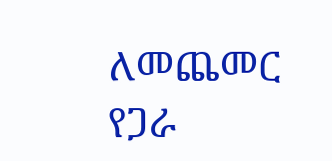ለመጨመር የጋራ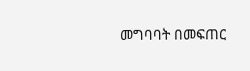መግባባት በመፍጠር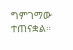ግምገማው ተጠናቋል።